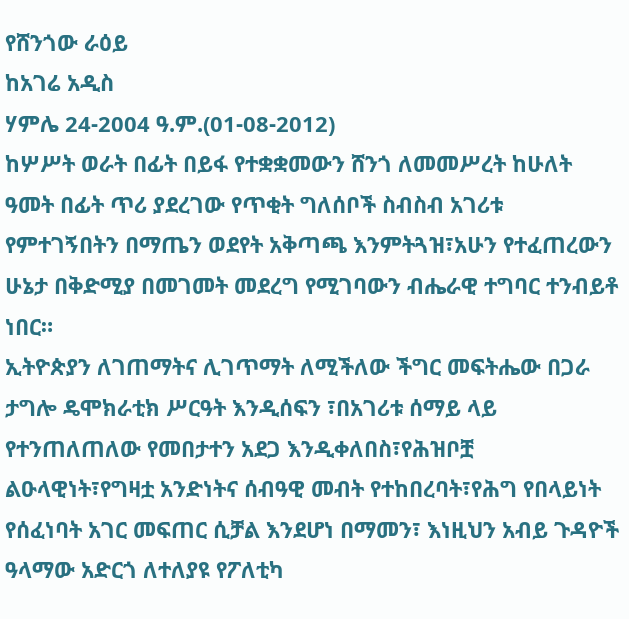የሸንጎው ራዕይ
ከአገሬ አዲስ
ሃምሌ 24-2004 ዓ.ም.(01-08-2012)
ከሦሥት ወራት በፊት በይፋ የተቋቋመውን ሸንጎ ለመመሥረት ከሁለት ዓመት በፊት ጥሪ ያደረገው የጥቂት ግለሰቦች ስብስብ አገሪቱ የምተገኝበትን በማጤን ወደየት አቅጣጫ እንምትጓዝ፣አሁን የተፈጠረውን ሁኔታ በቅድሚያ በመገመት መደረግ የሚገባውን ብሔራዊ ተግባር ተንብይቶ ነበር።
ኢትዮጵያን ለገጠማትና ሊገጥማት ለሚችለው ችግር መፍትሔው በጋራ ታግሎ ዴሞክራቲክ ሥርዓት እንዲሰፍን ፣በአገሪቱ ሰማይ ላይ የተንጠለጠለው የመበታተን አደጋ እንዲቀለበስ፣የሕዝቦቿ ልዑላዊነት፣የግዛቷ አንድነትና ሰብዓዊ መብት የተከበረባት፣የሕግ የበላይነት የሰፈነባት አገር መፍጠር ሲቻል እንደሆነ በማመን፣ እነዚህን አብይ ጉዳዮች ዓላማው አድርጎ ለተለያዩ የፖለቲካ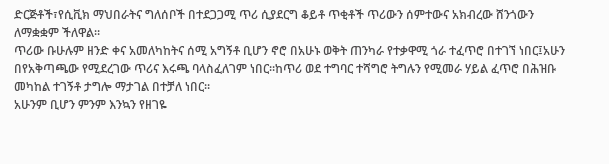ድርጅቶች፣የሲቪክ ማህበራትና ግለሰቦች በተደጋጋሚ ጥሪ ሲያደርግ ቆይቶ ጥቂቶች ጥሪውን ሰምተውና አክብረው ሸንጎውን ለማቋቋም ችለዋል።
ጥሪው ቡሁሉም ዘንድ ቀና አመለካከትና ሰሚ አግኝቶ ቢሆን ኖሮ በአሁኑ ወቅት ጠንካራ የተቃዋሚ ጎራ ተፈጥሮ በተገኘ ነበር፤አሁን በየአቅጣጫው የሚደረገው ጥሪና እሩጫ ባላስፈለገም ነበር።ከጥሪ ወደ ተግባር ተሻግሮ ትግሉን የሚመራ ሃይል ፈጥሮ በሕዝቡ መካከል ተገኝቶ ታግሎ ማታገል በተቻለ ነበር።
አሁንም ቢሆን ምንም እንኳን የዘገዬ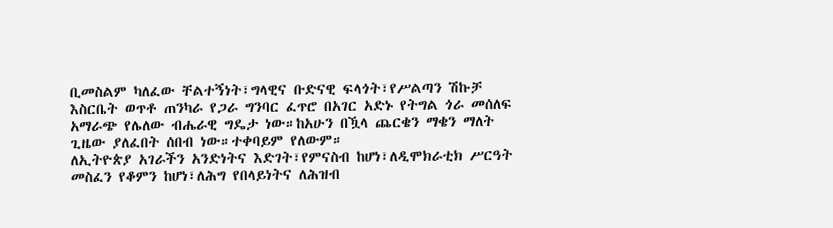ቢመስልም ካለፈው ቸልተኝነት፣ግላዊና ቡድናዊ ፍላጎት፣የሥልጣን ሽኩቻ እስርቤት ወጥቶ ጠንካራ የጋራ ግንባር ፈጥሮ በአገር አድኑ የትግል ጎራ መሰለፍ አማራጭ የሌለው ብሔራዊ ግዴታ ነው።ከአሁን በዃላ ጨርቄን ማቄን ማለት ጊዜው ያለፈበት ሰበብ ነው።ተቀባይም የለውም።
ለኢትዮጵያ አገራችን አንድነትና እድገት፣የምናስብ ከሆነ፣ለዲሞክራቲክ ሥርዓት መስፈን የቆምን ከሆነ፣ለሕግ የበላይነትና ለሕዝብ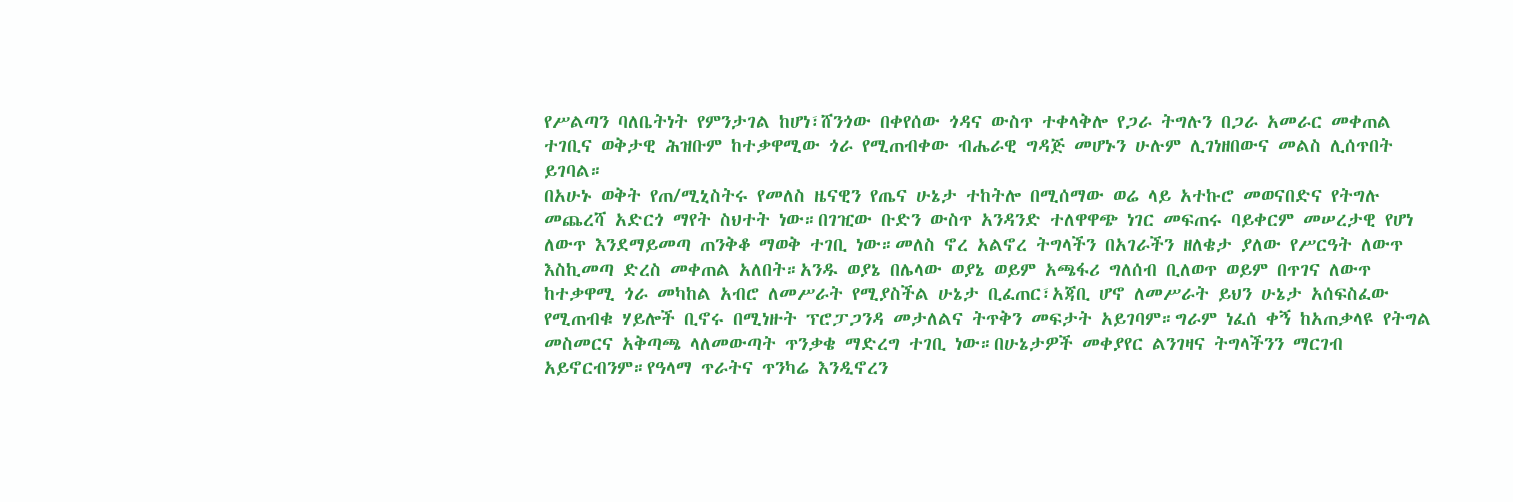የሥልጣን ባለቤትነት የምንታገል ከሆነ፣ሸንጎው በቀየሰው ጎዳና ውስጥ ተቀላቅሎ የጋራ ትግሉን በጋራ አመራር መቀጠል ተገቢና ወቅታዊ ሕዝቡም ከተቃዋሚው ጎራ የሚጠብቀው ብሔራዊ ግዳጅ መሆኑን ሁሉም ሊገነዘበውና መልስ ሊሰጥበት ይገባል።
በአሁኑ ወቅት የጠ/ሚኒስትሩ የመለስ ዜናዊን የጤና ሁኔታ ተከትሎ በሚሰማው ወሬ ላይ አተኩሮ መወናበድና የትግሉ መጨረሻ አድርጎ ማየት ስህተት ነው።በገዢው ቡድን ውስጥ አንዳንድ ተለዋዋጭ ነገር መፍጠሩ ባይቀርም መሠረታዊ የሆነ ለውጥ እንደማይመጣ ጠንቅቆ ማወቅ ተገቢ ነው።መለስ ኖረ አልኖረ ትግላችን በአገራችን ዘለቄታ ያለው የሥርዓት ለውጥ እስኪመጣ ድረስ መቀጠል አለበት።አንዱ ወያኔ በሌላው ወያኔ ወይም አጫፋሪ ግለሰብ ቢለወጥ ወይም በጥገና ለውጥ ከተቃዋሚ ጎራ መካከል አብሮ ለመሥራት የሚያስችል ሁኔታ ቢፈጠር፣አጃቢ ሆኖ ለመሥራት ይህን ሁኔታ አሰፍስፈው የሚጠብቁ ሃይሎች ቢኖሩ በሚነዙት ፕሮፓጋንዳ መታለልና ትጥቅን መፍታት አይገባም።ግራም ነፈሰ ቀኝ ከአጠቃላዩ የትግል መስመርና አቅጣጫ ላለመውጣት ጥንቃቄ ማድረግ ተገቢ ነው።በሁኔታዎች መቀያየር ልንገዛና ትግላችንን ማርገብ አይኖርብንም።የዓላማ ጥራትና ጥንካሬ እንዲኖረን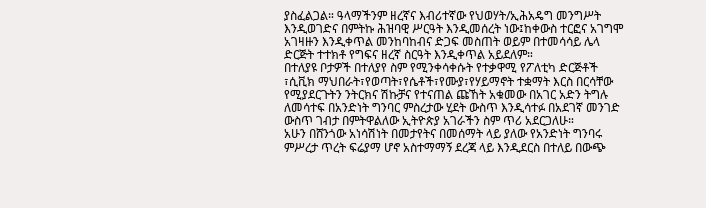ያስፈልጋል። ዓላማችንም ዘረኛና እብሪተኛው የህወሃት/ኢሕአዴግ መንግሥት እንዲወገድና በምትኩ ሕዝባዊ ሥርዓት እንዲመሰረት ነው፤ከቀውስ ተርፎና አገግሞ አገዛዙን እንዲቀጥል መንከባከብና ድጋፍ መስጠት ወይም በተመሳሳይ ሌላ ድርጅት ተተክቶ የግፍና ዘረኛ ስርዓት እንዲቀጥል አይደለም።
በተለያዩ ቦታዎች በተለያየ ስም የሚንቀሳቀሱት የተቃዋሚ የፖለቲካ ድርጅቶች ፣ሲቪክ ማህበራት፣የወጣት፣የሴቶች፣የሙያ፣የሃይማኖት ተቋማት እርስ በርሳቸው የሚያደርጉትን ንትርክና ሽኩቻና የተናጠል ጩኸት አቁመው በአገር አድን ትግሉ ለመሳተፍ በአንድነት ግንባር ምስረታው ሂደት ውስጥ እንዲሳተፉ በአደገኛ መንገድ ውስጥ ገብታ በምትዋልለው ኢትዮጵያ አገራችን ስም ጥሪ አደርጋለሁ።
አሁን በሸንጎው አነሳሽነት በመታየትና በመሰማት ላይ ያለው የአንድነት ግንባሩ ምሥረታ ጥረት ፍሬያማ ሆኖ አስተማማኝ ደረጃ ላይ እንዲደርስ በተለይ በውጭ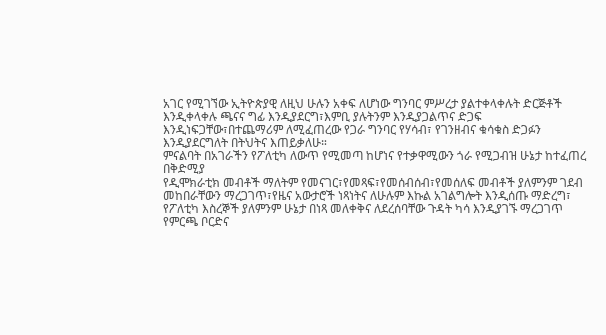አገር የሚገኘው ኢትዮጵያዊ ለዚህ ሁሉን አቀፍ ለሆነው ግንባር ምሥረታ ያልተቀላቀሉት ድርጅቶች እንዲቀላቀሉ ጫናና ግፊ እንዲያደርግ፣እምቢ ያሉትንም እንዲያጋልጥና ድጋፍ እንዲነፍጋቸው፣በተጨማሪም ለሚፈጠረው የጋራ ግንባር የሃሳብ፣ የገንዘብና ቁሳቁስ ድጋፉን እንዲያደርግለት በትህትና እጠይቃለሁ።
ምናልባት በአገራችን የፖለቲካ ለውጥ የሚመጣ ከሆነና የተቃዋሚውን ጎራ የሚጋብዝ ሁኔታ ከተፈጠረ
በቅድሚያ
የዲሞክራቲክ መብቶች ማለትም የመናገር፣የመጻፍ፣የመሰብሰብ፣የመሰለፍ መብቶች ያለምንም ገደብ መከበራቸውን ማረጋገጥ፣የዜና አውታሮች ነጻነትና ለሁሉም እኩል አገልግሎት እንዲሰጡ ማድረግ፣
የፖለቲካ እስረኞች ያለምንም ሁኔታ በነጻ መለቀቅና ለደረሰባቸው ጉዳት ካሳ እንዲያገኙ ማረጋገጥ
የምርጫ ቦርድና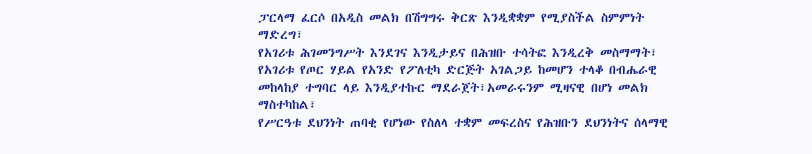ፓርላማ ፈርሶ በአዲስ መልክ በሽግግሩ ቅርጽ እንዲቋቋም የሚያስችል ስምምነት ማድረግ፣
የአገሪቱ ሕገመንግሥት እንደገና እንዲታይና በሕዝቡ ተሳትፎ እንዲረቅ መስማማት፣
የአገሪቱ የጦር ሃይል የአንድ የፖለቲካ ድርጅት አገልጋይ ከመሆን ተላቆ በብሔራዊ መከላከያ ተግባር ላይ እንዲያተኩር ማደራጀት፣አመራሩንም ሚዛናዊ በሆነ መልክ ማስተካከል፣
የሥርዓቱ ደህንነት ጠባቂ የሆነው የስለላ ተቋም መፍረስና የሕዝቡን ደህንነትና ሰላማዊ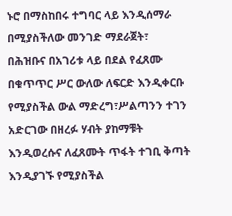ኑሮ በማስከበሩ ተግባር ላይ እንዲሰማራ በሚያስችለው መንገድ ማደራጀት፣
በሕዝቡና በአገሪቱ ላይ በደል የፈጸሙ በቁጥጥር ሥር ውለው ለፍርድ እንዲቀርቡ የሚያስችል ውል ማድረግ፣ሥልጣንን ተገን አድርገው በዘረፉ ሃብት ያከማቹት እንዲወረሱና ለፈጸሙት ጥፋት ተገቢ ቅጣት እንዲያገኙ የሚያስችል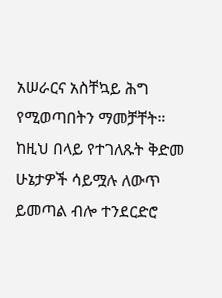አሠራርና አስቸኳይ ሕግ የሚወጣበትን ማመቻቸት።
ከዚህ በላይ የተገለጹት ቅድመ ሁኔታዎች ሳይሟሉ ለውጥ ይመጣል ብሎ ተንደርድሮ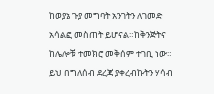ከወያኔ ጉያ መግባት አንገትን ለገመድ አሳልፎ መስጠት ይሆናል።ከቅንጅትና ከሌሎቹ ተመክሮ መቅሰም ተገቢ ነው።
ይህ በግለሰብ ደረጃ ያቀረብኩትን ሃሳብ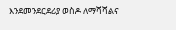እንደመንደርደሪያ ወስዶ ለማሻሻልና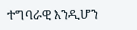ተግባራዊ እንዲሆን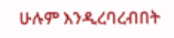ሁሉም እንዲረባረብበት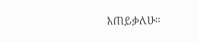እጠይቃለሁ።